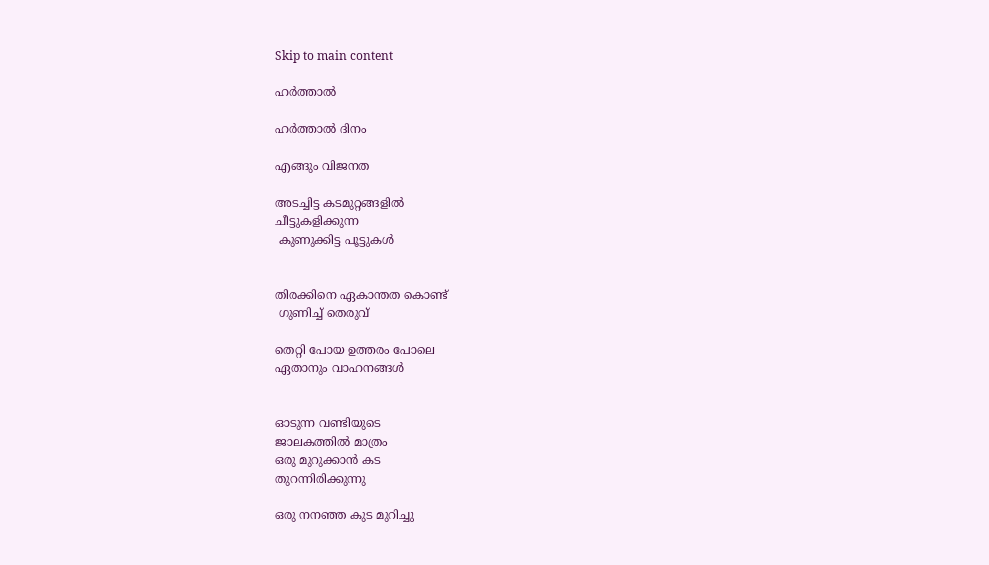Skip to main content

ഹർത്താൽ

ഹർത്താൽ ദിനം

എങ്ങും വിജനത

അടച്ചിട്ട കടമുറ്റങ്ങളിൽ
ചീട്ടുകളിക്കുന്ന
 കുണുക്കിട്ട പൂട്ടുകൾ


തിരക്കിനെ ഏകാന്തത കൊണ്ട്
 ഗുണിച്ച്‌ തെരുവ്

തെറ്റി പോയ ഉത്തരം പോലെ
ഏതാനും വാഹനങ്ങൾ


ഓടുന്ന വണ്ടിയുടെ
ജാലകത്തിൽ മാത്രം
ഒരു മുറുക്കാൻ കട
തുറന്നിരിക്കുന്നു

ഒരു നനഞ്ഞ കുട മുറിച്ചു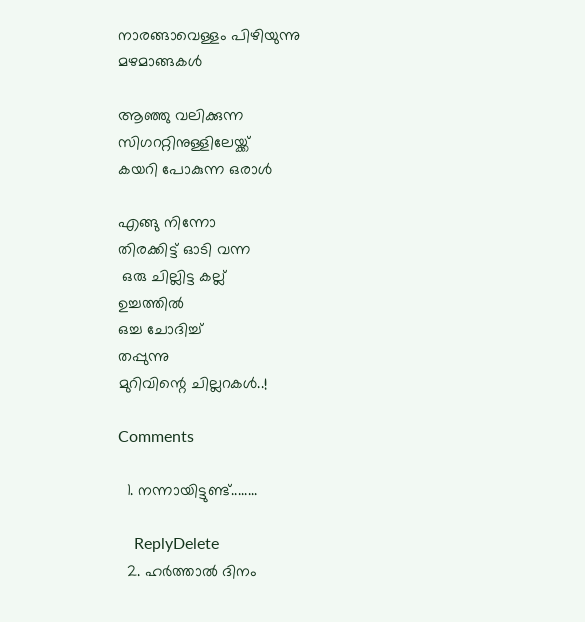നാരങ്ങാവെള്ളം പിഴിയുന്നു
മഴമാങ്ങകൾ

ആഞ്ഞു വലിക്കുന്ന
സിഗററ്റിനുള്ളിലേയ്ക്ക്
കയറി പോകുന്ന ഒരാൾ

എങ്ങു നിന്നോ
തിരക്കിട്ട് ഓടി വന്ന
 ഒരു ചില്ലിട്ട കല്ല്‌
ഉച്ചത്തിൽ
ഒച്ച ചോദിച്ച്
തപ്പുന്നു
മുറിവിന്റെ ചില്ലറകൾ..!

Comments

  1. നന്നായിട്ടുണ്ട്........

    ReplyDelete
  2. ഹര്‍ത്താല്‍ ദിനം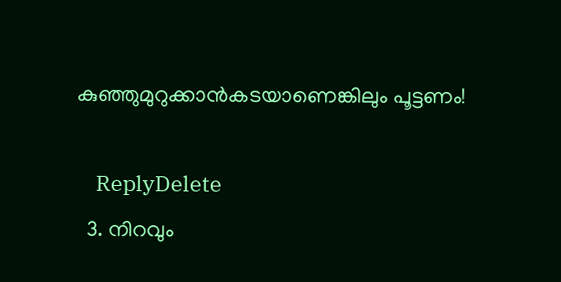കുഞ്ഞുമുറുക്കാന്‍‌കടയാണെങ്കിലും പൂട്ടണം!

    ReplyDelete
  3. നിറവും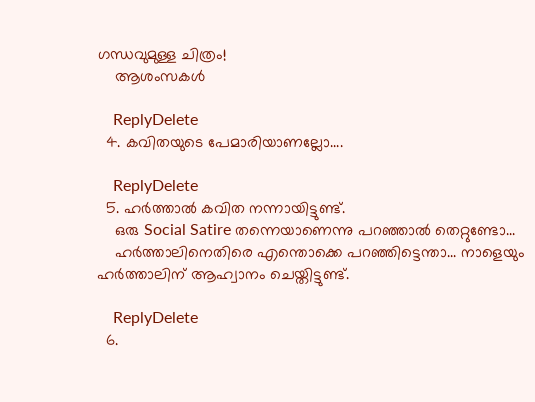ഗന്ധവുമുള്ള ചിത്രം!
    ആശംസകള്‍

    ReplyDelete
  4. കവിതയുടെ പേമാരിയാണല്ലോ....

    ReplyDelete
  5. ഹർത്താൽ കവിത നന്നായിട്ടുണ്ട്.
    ഒരു Social Satire തന്നെയാണെന്നു പറഞ്ഞാൽ തെറ്റുണ്ടോ...
    ഹർത്താലിനെതിരെ എന്തൊക്കെ പറഞ്ഞിട്ടെന്താ... നാളെയും ഹർത്താലിന് ആഹ്വാനം ചെയ്തിട്ടുണ്ട്.

    ReplyDelete
  6.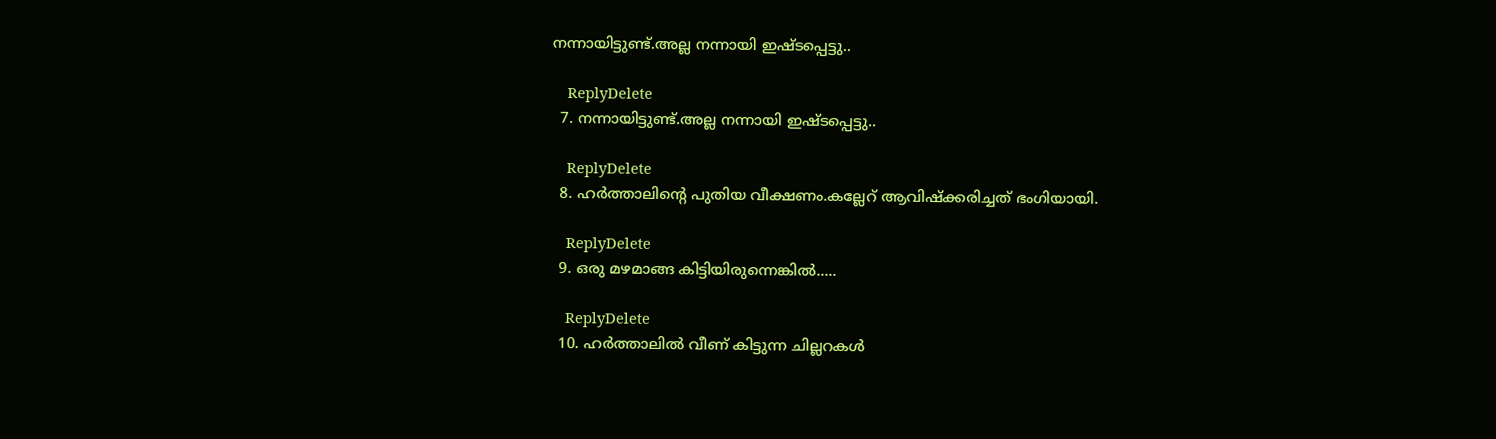നന്നായിട്ടുണ്ട്‌.അല്ല നന്നായി ഇഷ്ടപ്പെട്ടു..

    ReplyDelete
  7. നന്നായിട്ടുണ്ട്‌.അല്ല നന്നായി ഇഷ്ടപ്പെട്ടു..

    ReplyDelete
  8. ഹർത്താലിന്റെ പുതിയ വീക്ഷണം.കല്ലേറ് ആവിഷ്ക്കരിച്ചത് ഭംഗിയായി.

    ReplyDelete
  9. ഒരു മഴമാങ്ങ കിട്ടിയിരുന്നെങ്കില്‍.....

    ReplyDelete
  10. ഹർത്താലിൽ വീണ് കിട്ടുന്ന ചില്ലറകൾ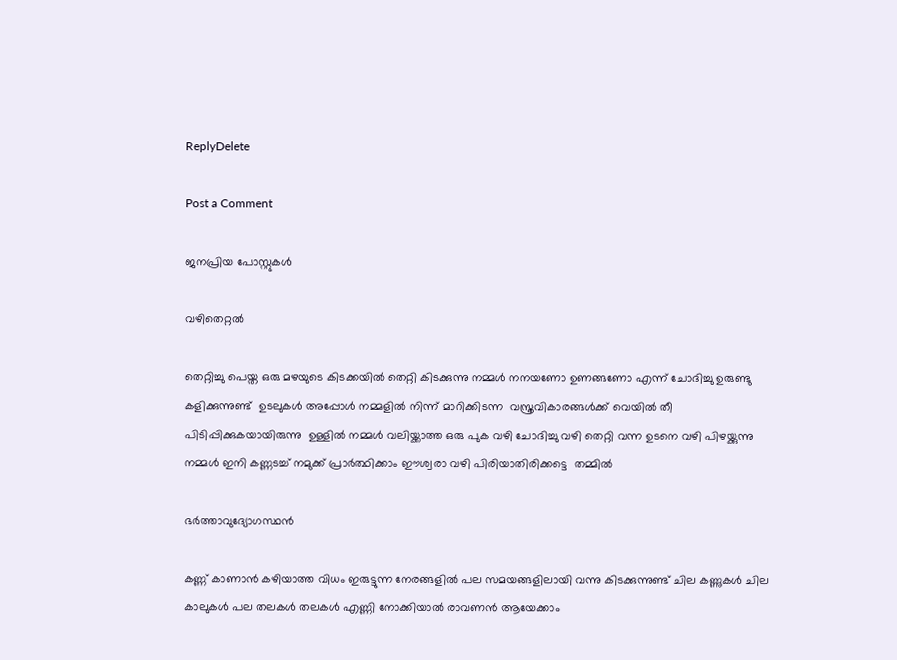ReplyDelete

Post a Comment

ജനപ്രിയ പോസ്റ്റുകൾ

വഴിതെറ്റൽ

തെറ്റിച്ചു പെയ്ത ഒരു മഴയുടെ കിടക്കയിൽ തെറ്റി കിടക്കുന്നു നമ്മൾ നനയണോ ഉണങ്ങണോ എന്ന് ചോദിച്ചു ഉരുണ്ടു കളിക്കുന്നുണ്ട്  ഉടലുകൾ അപ്പോൾ നമ്മളിൽ നിന്ന് മാറിക്കിടന്ന  വസ്ത്രവികാരങ്ങൾക്ക് വെയിൽ തീ  പിടിപ്പിക്കുകയായിരുന്നു  ഉള്ളിൽ നമ്മൾ വലിയ്ക്കാത്ത ഒരു പുക വഴി ചോദിച്ചു വഴി തെറ്റി വന്ന ഉടനെ വഴി പിഴയ്ക്കുന്നു നമ്മൾ ഇനി കണ്ണടച്ച് നമുക്ക് പ്രാർത്ഥിക്കാം ഈശ്വരാ വഴി പിരിയാതിരിക്കട്ടെ  തമ്മിൽ

ഭർത്താവുദ്യോഗസ്ഥൻ

കണ്ണ് കാണാൻ കഴിയാത്ത വിധം ഇരുട്ടുന്ന നേരങ്ങളിൽ പല സമയങ്ങളിലായി വന്നു കിടക്കുന്നുണ്ട് ചില കണ്ണുകൾ ചില കാലുകൾ പല തലകൾ തലകൾ എണ്ണി നോക്കിയാൽ രാവണൻ ആയേക്കാം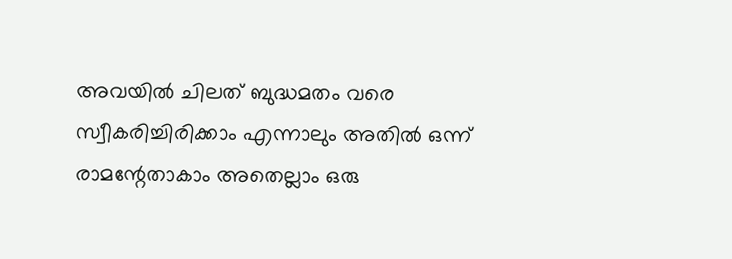അവയിൽ ചിലത് ബുദ്ധമതം വരെ സ്വീകരിച്ചിരിക്കാം എന്നാലും അതിൽ ഒന്ന് രാമന്റേതാകാം അതെല്ലാം ഒരു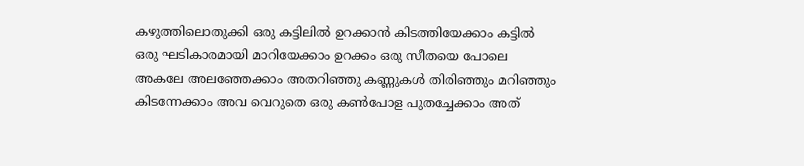കഴുത്തിലൊതുക്കി ഒരു കട്ടിലിൽ ഉറക്കാൻ കിടത്തിയേക്കാം കട്ടിൽ ഒരു ഘടികാരമായി മാറിയേക്കാം ഉറക്കം ഒരു സീതയെ പോലെ അകലേ അലഞ്ഞേക്കാം അതറിഞ്ഞു കണ്ണുകൾ തിരിഞ്ഞും മറിഞ്ഞും കിടന്നേക്കാം അവ വെറുതെ ഒരു കണ്‍പോള പുതച്ചേക്കാം അത്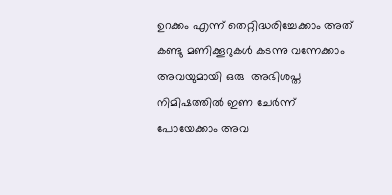ഉറക്കം എന്ന് തെറ്റിദ്ധരിച്ചേക്കാം അത് കണ്ടു മണിക്കൂറുകൾ കടന്നു വന്നേക്കാം അവയുമായി ഒരു  അഭിശപ്ത നിമിഷത്തിൽ ഇണ ചേർന്ന് പോയേക്കാം അവ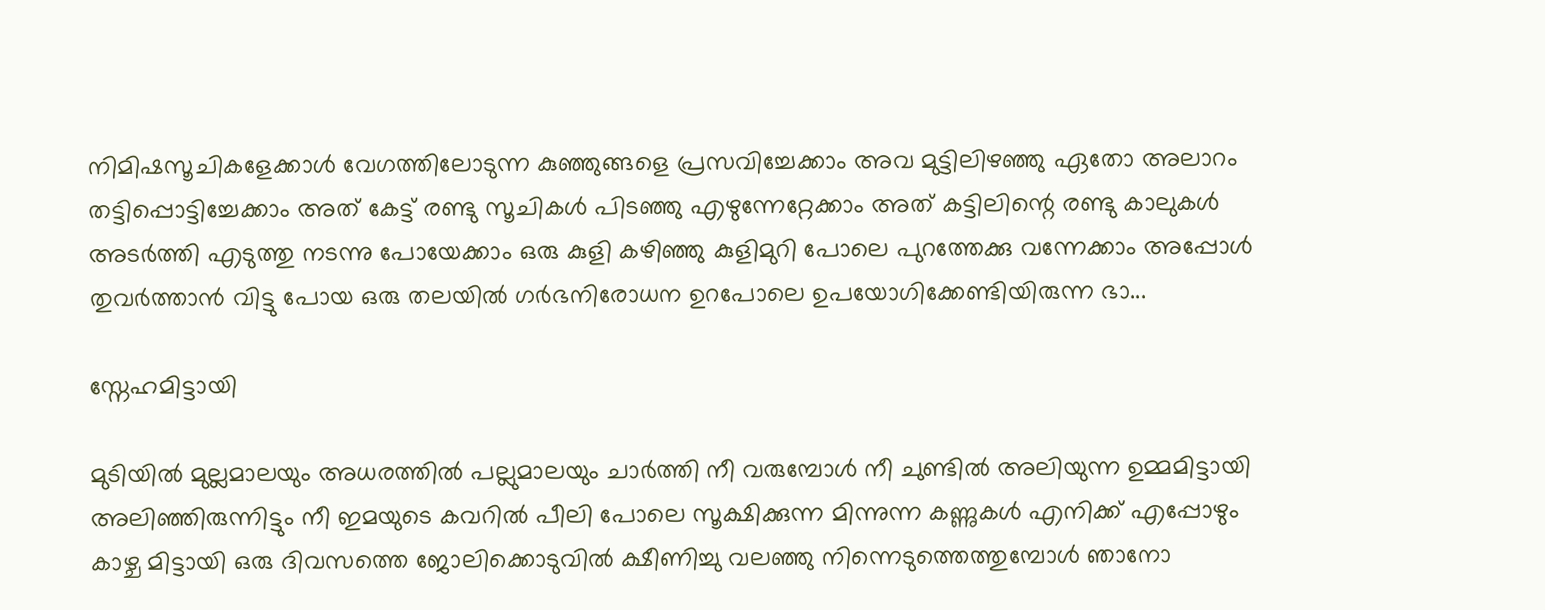നിമിഷസൂചികളേക്കാൾ വേഗത്തിലോടുന്ന കുഞ്ഞുങ്ങളെ പ്രസവിച്ചേക്കാം അവ മുട്ടിലിഴഞ്ഞു ഏതോ അലാറം തട്ടിപ്പൊട്ടിച്ചേക്കാം അത് കേട്ട് രണ്ടു സൂചികൾ പിടഞ്ഞു എഴുന്നേറ്റേക്കാം അത് കട്ടിലിന്റെ രണ്ടു കാലുകൾ അടർത്തി എടുത്തു നടന്നു പോയേക്കാം ഒരു കുളി കഴിഞ്ഞു കുളിമുറി പോലെ പുറത്തേക്കു വന്നേക്കാം അപ്പോൾ തുവർത്താൻ വിട്ടു പോയ ഒരു തലയിൽ ഗർഭനിരോധന ഉറപോലെ ഉപയോഗിക്കേണ്ടിയിരുന്ന ഭാ...

സ്നേഹമിട്ടായി

മുടിയിൽ മുല്ലമാലയും അധരത്തിൽ പല്ലുമാലയും ചാർത്തി നീ വരുമ്പോൾ നീ ചുണ്ടിൽ അലിയുന്ന ഉമ്മമിട്ടായി അലിഞ്ഞിരുന്നിട്ടും നീ ഇമയുടെ കവറിൽ പീലി പോലെ സൂക്ഷിക്കുന്ന മിന്നുന്ന കണ്ണുകൾ എനിക്ക് എപ്പോഴും  കാഴ്ച മിട്ടായി ഒരു ദിവസത്തെ ജോലിക്കൊടുവിൽ ക്ഷീണിച്ചു വലഞ്ഞു നിന്നെടുത്തെത്തുമ്പോൾ ഞാനോ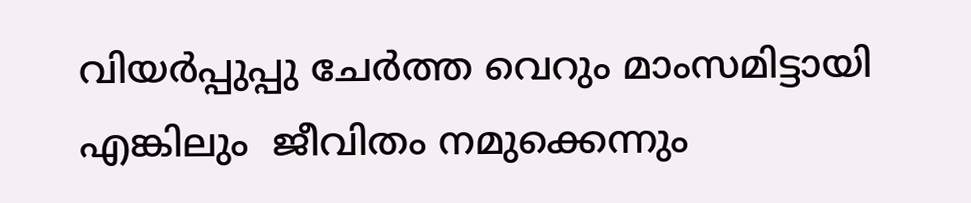വിയർപ്പുപ്പു ചേർത്ത വെറും മാംസമിട്ടായി എങ്കിലും  ജീവിതം നമുക്കെന്നും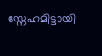സ്നേഹമിട്ടായി